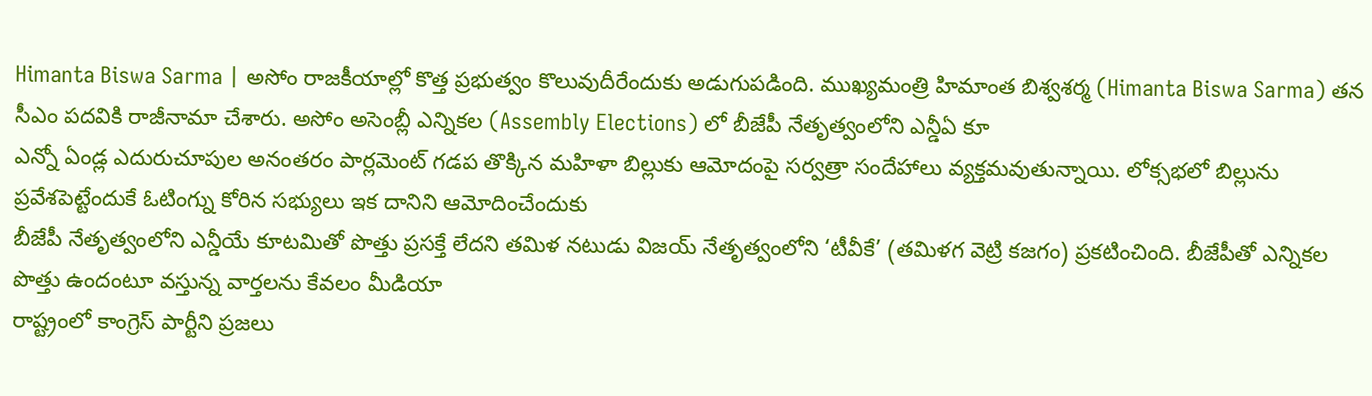Himanta Biswa Sarma | అసోం రాజకీయాల్లో కొత్త ప్రభుత్వం కొలువుదీరేందుకు అడుగుపడింది. ముఖ్యమంత్రి హిమాంత బిశ్వశర్మ (Himanta Biswa Sarma) తన సీఎం పదవికి రాజీనామా చేశారు. అసోం అసెంబ్లీ ఎన్నికల (Assembly Elections) లో బీజేపీ నేతృత్వంలోని ఎన్డీఏ కూ
ఎన్నో ఏండ్ల ఎదురుచూపుల అనంతరం పార్లమెంట్ గడప తొక్కిన మహిళా బిల్లుకు ఆమోదంపై సర్వత్రా సందేహాలు వ్యక్తమవుతున్నాయి. లోక్సభలో బిల్లును ప్రవేశపెట్టేందుకే ఓటింగ్ను కోరిన సభ్యులు ఇక దానిని ఆమోదించేందుకు
బీజేపీ నేతృత్వంలోని ఎన్డీయే కూటమితో పొత్తు ప్రసక్తే లేదని తమిళ నటుడు విజయ్ నేతృత్వంలోని ‘టీవీకే’ (తమిళగ వెట్రి కజగం) ప్రకటించింది. బీజేపీతో ఎన్నికల పొత్తు ఉందంటూ వస్తున్న వార్తలను కేవలం మీడియా
రాష్ట్రంలో కాంగ్రెస్ పార్టీని ప్రజలు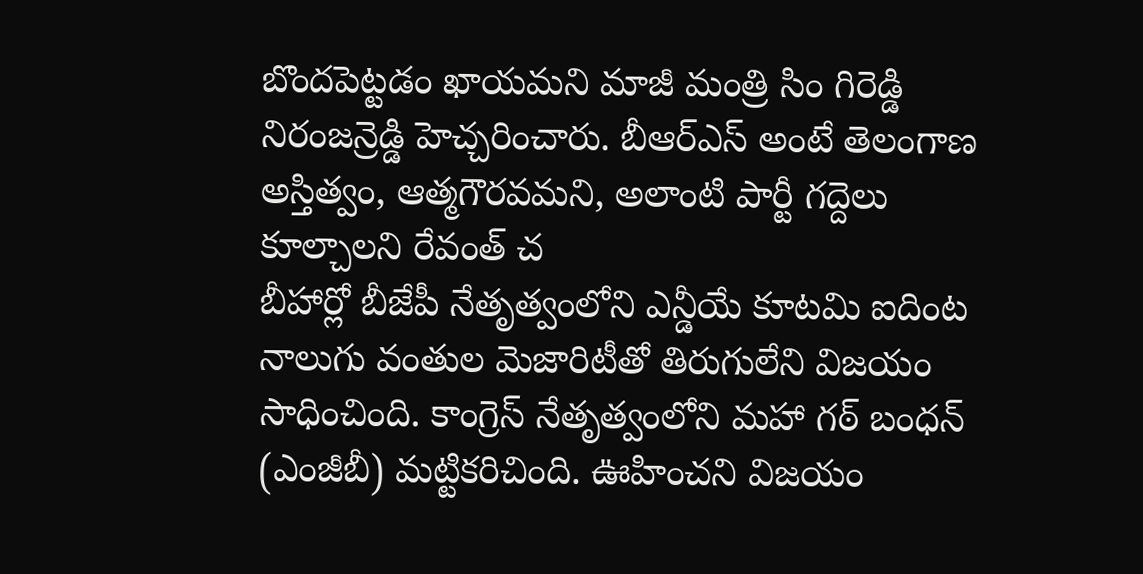బొందపెట్టడం ఖాయమని మాజీ మంత్రి సిం గిరెడ్డి నిరంజన్రెడ్డి హెచ్చరించారు. బీఆర్ఎస్ అంటే తెలంగాణ అస్తిత్వం, ఆత్మగౌరవమని, అలాంటి పార్టీ గద్దెలు కూల్చాలని రేవంత్ చ
బీహార్లో బీజేపీ నేతృత్వంలోని ఎన్డీయే కూటమి ఐదింట నాలుగు వంతుల మెజారిటీతో తిరుగులేని విజయం సాధించింది. కాంగ్రెస్ నేతృత్వంలోని మహా గఠ్ బంధన్ (ఎంజీబీ) మట్టికరిచింది. ఊహించని విజయం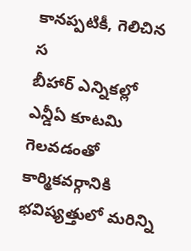కానప్పటికీ, గెలిచిన స
బీహార్ ఎన్నికల్లో ఎన్డీఏ కూటమి గెలవడంతో కార్మికవర్గానికి భవిష్యత్తులో మరిన్ని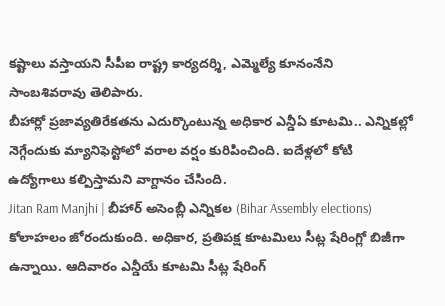కష్టాలు వస్తాయని సీపీఐ రాష్ట్ర కార్యదర్శి, ఎమ్మెల్యే కూనంనేని సాంబశివరావు తెలిపారు.
బీహార్లో ప్రజావ్యతిరేకతను ఎదుర్కొంటున్న అధికార ఎన్డీఏ కూటమి.. ఎన్నికల్లో నెగ్గేందుకు మ్యానిఫెస్టోలో వరాల వర్షం కురిపించింది. ఐదేళ్లలో కోటి ఉద్యోగాలు కల్పిస్తామని వాగ్దానం చేసింది.
Jitan Ram Manjhi | బీహార్ అసెంబ్లీ ఎన్నికల (Bihar Assembly elections) కోలాహలం జోరందుకుంది. అధికార, ప్రతిపక్ష కూటమిలు సీట్ల షేరింగ్లో బిజీగా ఉన్నాయి. ఆదివారం ఎన్డీయే కూటమి సీట్ల షేరింగ్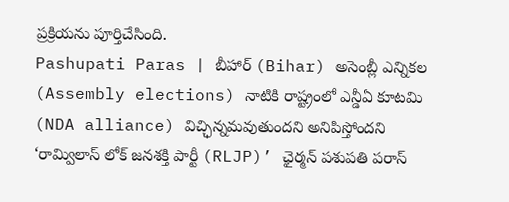ప్రక్రియను పూర్తిచేసింది.
Pashupati Paras | బీహార్ (Bihar) అసెంబ్లీ ఎన్నికల (Assembly elections) నాటికి రాష్ట్రంలో ఎన్డీఏ కూటమి (NDA alliance) విచ్ఛిన్నమవుతుందని అనిపిస్తోందని ‘రామ్విలాస్ లోక్ జనశక్తి పార్టీ (RLJP)’ ఛైర్మన్ పశుపతి పరాస్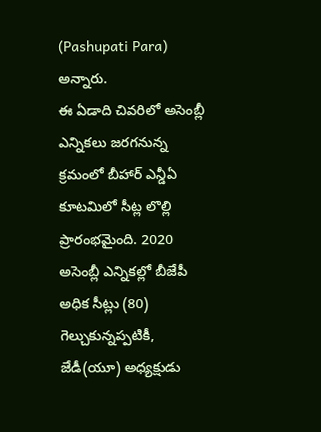(Pashupati Para) అన్నారు.
ఈ ఏడాది చివరిలో అసెంబ్లీ ఎన్నికలు జరగనున్న క్రమంలో బీహార్ ఎన్డీఏ కూటమిలో సీట్ల లొల్లి ప్రారంభమైంది. 2020 అసెంబ్లీ ఎన్నికల్లో బీజేపీ అధిక సీట్లు (80) గెల్చుకున్నప్పటికీ, జేడీ(యూ) అధ్యక్షుడు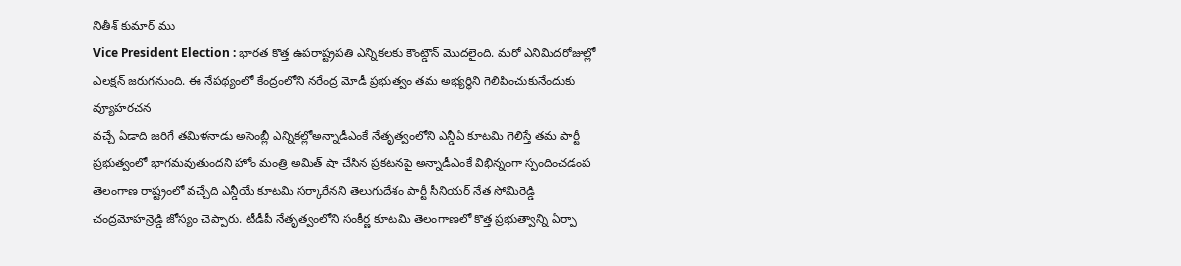నితీశ్ కుమార్ ము
Vice President Election : భారత కొత్త ఉపరాష్ట్రపతి ఎన్నికలకు కౌంట్డౌన్ మొదలైంది. మరో ఎనిమిదరోజుల్లో ఎలక్షన్ జరుగనుంది. ఈ నేపథ్యంలో కేంద్రంలోని నరేంద్ర మోడీ ప్రభుత్వం తమ అభ్యర్థిని గెలిపించుకునేందుకు వ్యూహరచన
వచ్చే ఏడాది జరిగే తమిళనాడు అసెంబ్లీ ఎన్నికల్లోఅన్నాడీఎంకే నేతృత్వంలోని ఎన్డీఏ కూటమి గెలిస్తే తమ పార్టీ ప్రభుత్వంలో భాగమవుతుందని హోం మంత్రి అమిత్ షా చేసిన ప్రకటనపై అన్నాడీఎంకే విభిన్నంగా స్పందించడంప
తెలంగాణ రాష్ట్రంలో వచ్చేది ఎన్డీయే కూటమి సర్కారేనని తెలుగుదేశం పార్టీ సీనియర్ నేత సోమిరెడ్డి చంద్రమోహన్రెడ్డి జోస్యం చెప్పారు. టీడీపీ నేతృత్వంలోని సంకీర్ణ కూటమి తెలంగాణలో కొత్త ప్రభుత్వాన్ని ఏర్పా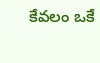కేవలం ఒకే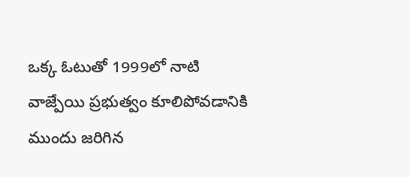ఒక్క ఓటుతో 1999లో నాటి వాజ్పేయి ప్రభుత్వం కూలిపోవడానికి ముందు జరిగిన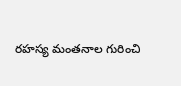రహస్య మంతనాల గురించి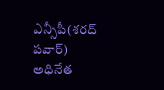ఎన్సీపీ(శరద్ పవార్) అధినేత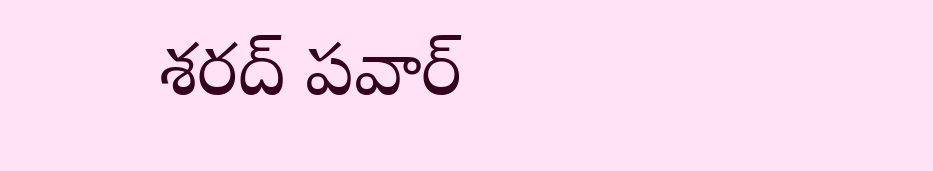శరద్ పవార్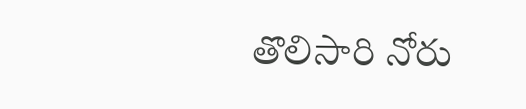తొలిసారి నోరు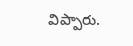విప్పారు.